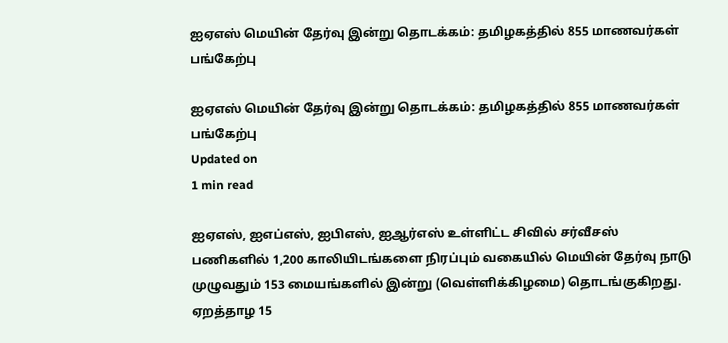ஐஏஎஸ் மெயின் தேர்வு இன்று தொடக்கம்: தமிழகத்தில் 855 மாணவர்கள் பங்கேற்பு

ஐஏஎஸ் மெயின் தேர்வு இன்று தொடக்கம்: தமிழகத்தில் 855 மாணவர்கள் பங்கேற்பு
Updated on
1 min read

ஐஏஎஸ், ஐஎப்எஸ், ஐபிஎஸ், ஐஆர்எஸ் உள்ளிட்ட சிவில் சர்வீசஸ் பணிகளில் 1,200 காலியிடங்களை நிரப்பும் வகையில் மெயின் தேர்வு நாடு முழுவதும் 153 மையங்களில் இன்று (வெள்ளிக்கிழமை) தொடங்குகிறது. ஏறத்தாழ 15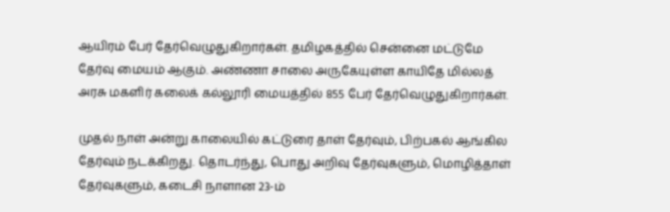ஆயிரம் பேர் தேர்வெழுதுகிறார்கள். தமிழகத்தில் சென்னை மட்டுமே தேர்வு மையம் ஆகும். அண்ணா சாலை அருகேயுள்ள காயிதே மில்லத் அரசு மகளிர் கலைக் கல்லூரி மையத்தில் 855 பேர் தேர்வெழுதுகிறார்கள்.

முதல் நாள் அன்று காலையில் கட்டுரை தாள் தேர்வும், பிற்பகல் ஆங்கில தேர்வும் நடக்கிறது. தொடர்ந்து, பொது அறிவு தேர்வுகளும், மொழித்தாள் தேர்வுகளும், கடைசி நாளான 23-ம்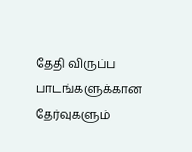தேதி விருப்ப பாடங்களுக்கான தேர்வுகளும்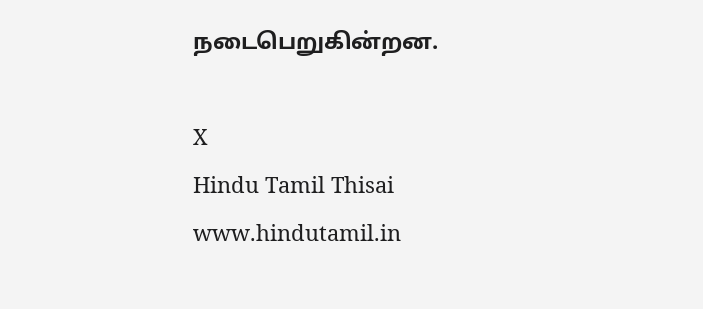நடைபெறுகின்றன.

X
Hindu Tamil Thisai
www.hindutamil.in